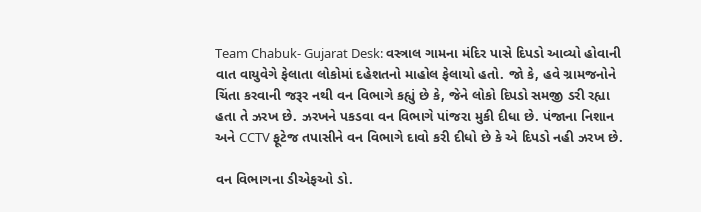Team Chabuk- Gujarat Desk: વસ્ત્રાલ ગામના મંદિર પાસે દિપડો આવ્યો હોવાની વાત વાયુવેગે ફેલાતા લોકોમાં દહેશતનો માહોલ ફેલાયો હતો. જો કે, હવે ગ્રામજનોને ચિંતા કરવાની જરૂર નથી વન વિભાગે કહ્યું છે કે, જેને લોકો દિપડો સમજી ડરી રહ્યા હતા તે ઝરખ છે. ઝરખને પકડવા વન વિભાગે પાંજરા મુકી દીધા છે. પંજાના નિશાન અને CCTV ફૂટેજ તપાસીને વન વિભાગે દાવો કરી દીધો છે કે એ દિપડો નહી ઝરખ છે.

વન વિભાગના ડીએફઓ ડો.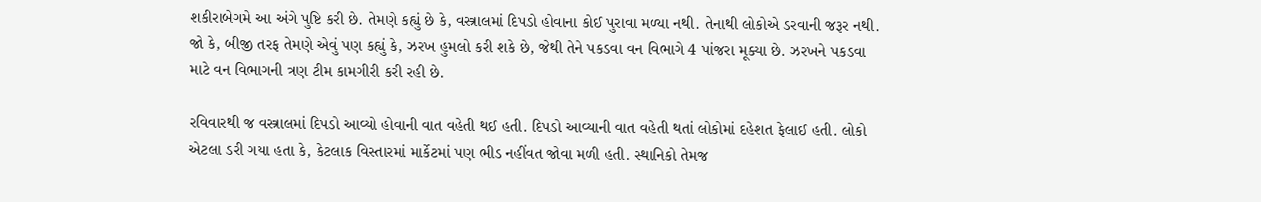શકીરાબેગમે આ અંગે પુષ્ટિ કરી છે. તેમણે કહ્યું છે કે, વસ્ત્રાલમાં દિપડો હોવાના કોઈ પુરાવા મળ્યા નથી. તેનાથી લોકોએ ડરવાની જરૂર નથી. જો કે, બીજી તરફ તેમણે એવું પણ કહ્યું કે, ઝરખ હુમલો કરી શકે છે, જેથી તેને પકડવા વન વિભાગે 4 પાંજરા મૂક્યા છે. ઝરખને પકડવા માટે વન વિભાગની ત્રણ ટીમ કામગીરી કરી રહી છે.

રવિવારથી જ વસ્ત્રાલમાં દિપડો આવ્યો હોવાની વાત વહેતી થઈ હતી. દિપડો આવ્યાની વાત વહેતી થતાં લોકોમાં દહેશત ફેલાઈ હતી. લોકો એટલા ડરી ગયા હતા કે, કેટલાક વિસ્તારમાં માર્કેટમાં પણ ભીડ નહીંવત જોવા મળી હતી. સ્થાનિકો તેમજ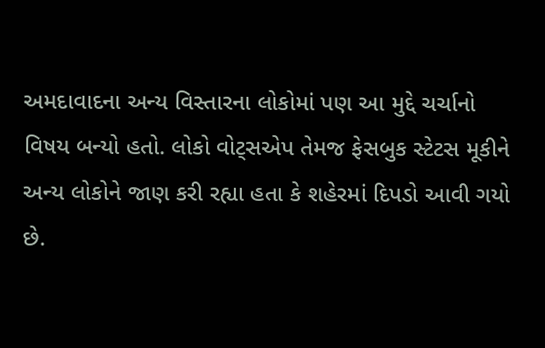અમદાવાદના અન્ય વિસ્તારના લોકોમાં પણ આ મુદ્દે ચર્ચાનો વિષય બન્યો હતો. લોકો વોટ્સએપ તેમજ ફેસબુક સ્ટેટસ મૂકીને અન્ય લોકોને જાણ કરી રહ્યા હતા કે શહેરમાં દિપડો આવી ગયો છે.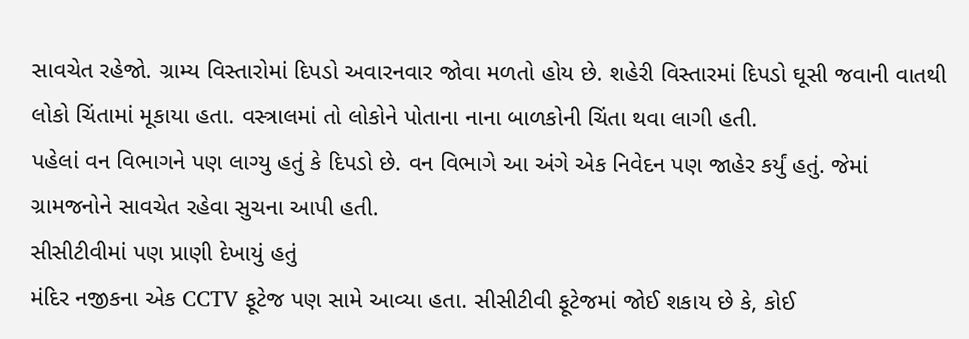સાવચેત રહેજો. ગ્રામ્ય વિસ્તારોમાં દિપડો અવારનવાર જોવા મળતો હોય છે. શહેરી વિસ્તારમાં દિપડો ઘૂસી જવાની વાતથી લોકો ચિંતામાં મૂકાયા હતા. વસ્ત્રાલમાં તો લોકોને પોતાના નાના બાળકોની ચિંતા થવા લાગી હતી.
પહેલાં વન વિભાગને પણ લાગ્યુ હતું કે દિપડો છે. વન વિભાગે આ અંગે એક નિવેદન પણ જાહેર કર્યું હતું. જેમાં ગ્રામજનોને સાવચેત રહેવા સુચના આપી હતી.
સીસીટીવીમાં પણ પ્રાણી દેખાયું હતું
મંદિર નજીકના એક CCTV ફૂટેજ પણ સામે આવ્યા હતા. સીસીટીવી ફૂટેજમાં જોઈ શકાય છે કે, કોઈ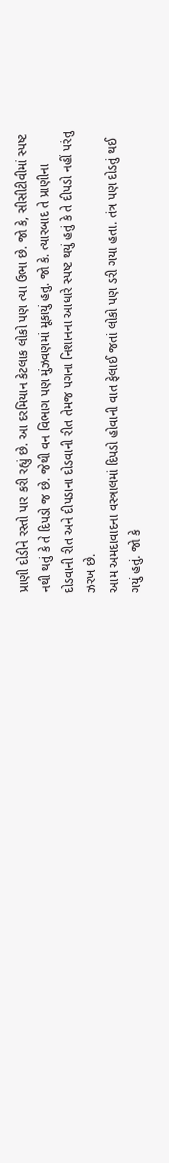પ્રાણી દોડીને રસ્તો પાર કરી રહ્યું છે. આ દરમિયાન કેટલાક લોકો પણ ત્યા ઉભા છે. જો કે, સીસીટીવીમાં સ્પષ્ટ નથી થતું કે તે દિપડો જ છે. જેથી વન વિભાગ પણ મુંઝવણમાં મૂકાયું હતુ. જો કે. ત્યારબાદ તે પ્રાણીના દોડવાની રીત અને દીપડાના દોડવાની રીત તેમજ પગના નિશાનના આધારે સ્પષ્ટ થયું હતું કે તે દીપડો નહીં પરંતુ ઝરખ છે.
આમ અમદાવાદના વસ્ત્રાલમાં દિપડો હોવાની વાત ફેલાઈ જતાં લોકો પણ ડરી ગયા હતા. તંત્ર પણ દોડતું થઈ ગયું હતું. જો કે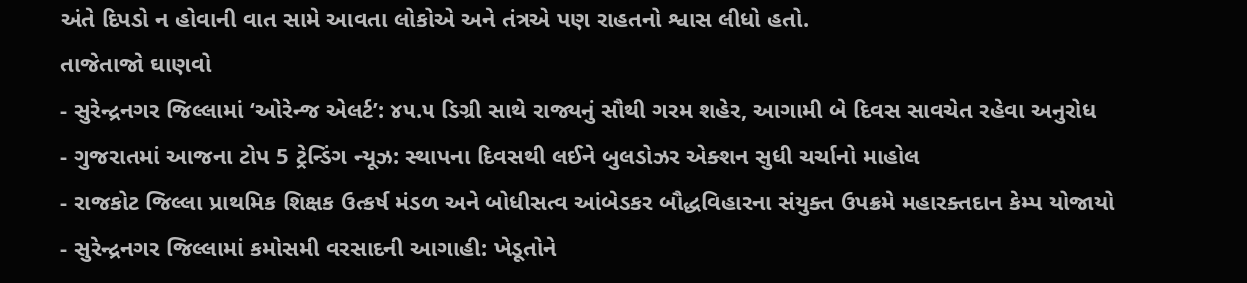અંતે દિપડો ન હોવાની વાત સામે આવતા લોકોએ અને તંત્રએ પણ રાહતનો શ્વાસ લીધો હતો.
તાજેતાજો ઘાણવો
- સુરેન્દ્રનગર જિલ્લામાં ‘ઓરેન્જ એલર્ટ’: ૪૫.૫ ડિગ્રી સાથે રાજ્યનું સૌથી ગરમ શહેર, આગામી બે દિવસ સાવચેત રહેવા અનુરોધ
- ગુજરાતમાં આજના ટોપ 5 ટ્રેન્ડિંગ ન્યૂઝ: સ્થાપના દિવસથી લઈને બુલડોઝર એક્શન સુધી ચર્ચાનો માહોલ
- રાજકોટ જિલ્લા પ્રાથમિક શિક્ષક ઉત્કર્ષ મંડળ અને બોધીસત્વ આંબેડકર બૌદ્ધવિહારના સંયુક્ત ઉપક્રમે મહારક્તદાન કેમ્પ યોજાયો
- સુરેન્દ્રનગર જિલ્લામાં કમોસમી વરસાદની આગાહી: ખેડૂતોને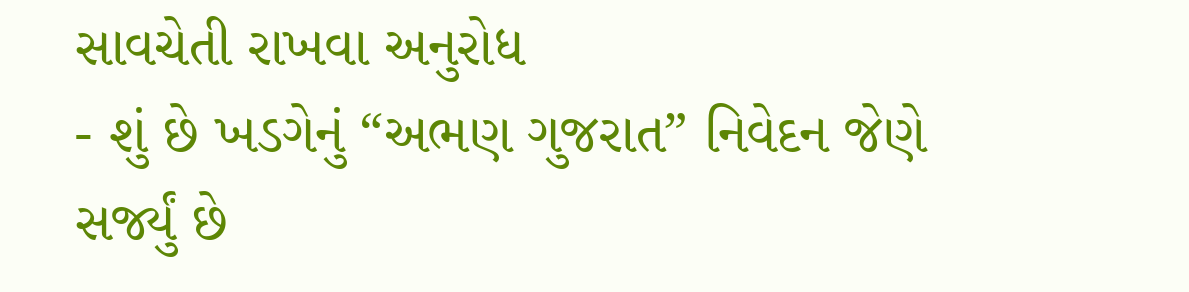સાવચેતી રાખવા અનુરોધ
- શું છે ખડગેનું “અભણ ગુજરાત” નિવેદન જેણે સર્જ્યું છે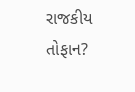રાજકીય તોફાન?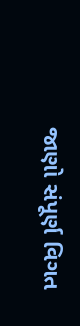જાણો સંપૂર્ણ વિગત